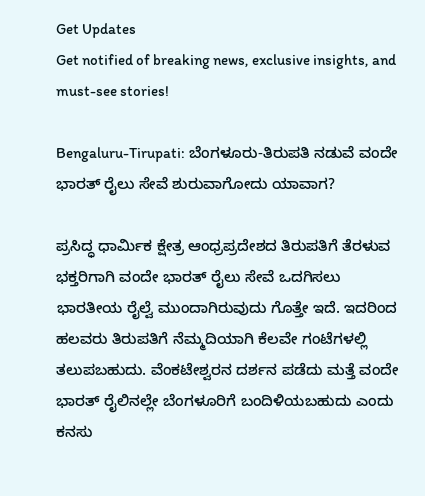Get Updates
Get notified of breaking news, exclusive insights, and must-see stories!

Bengaluru-Tirupati: ಬೆಂಗಳೂರು-ತಿರುಪತಿ ನಡುವೆ ವಂದೇ ಭಾರತ್‌ ರೈಲು ಸೇವೆ ಶುರುವಾಗೋದು ಯಾವಾಗ?

ಪ್ರಸಿದ್ಧ ಧಾರ್ಮಿಕ ಕ್ಷೇತ್ರ ಆಂಧ್ರಪ್ರದೇಶದ ತಿರುಪತಿಗೆ ತೆರಳುವ ಭಕ್ತರಿಗಾಗಿ ವಂದೇ ಭಾರತ್‌ ರೈಲು ಸೇವೆ ಒದಗಿಸಲು ಭಾರತೀಯ ರೈಲ್ವೆ ಮುಂದಾಗಿರುವುದು ಗೊತ್ತೇ ಇದೆ. ಇದರಿಂದ ಹಲವರು ತಿರುಪತಿಗೆ ನೆಮ್ಮದಿಯಾಗಿ ಕೆಲವೇ ಗಂಟೆಗಳಲ್ಲಿ ತಲುಪಬಹುದು. ವೆಂಕಟೇಶ್ವರನ ದರ್ಶನ ಪಡೆದು ಮತ್ತೆ ವಂದೇ ಭಾರತ್‌ ರೈಲಿನಲ್ಲೇ ಬೆಂಗಳೂರಿಗೆ ಬಂದಿಳಿಯಬಹುದು ಎಂದು ಕನಸು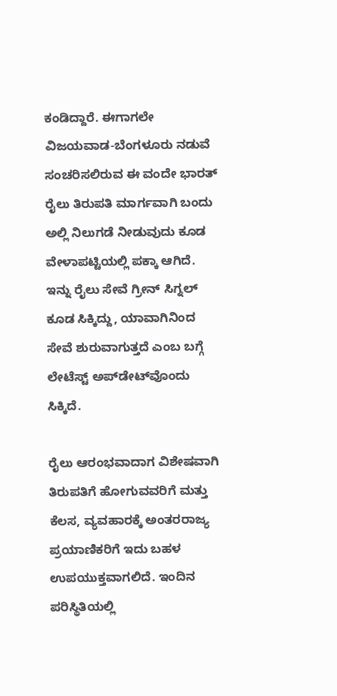ಕಂಡಿದ್ದಾರೆ. ಈಗಾಗಲೇ ವಿಜಯವಾಡ-ಬೆಂಗಳೂರು ನಡುವೆ ಸಂಚರಿಸಲಿರುವ ಈ ವಂದೇ ಭಾರತ್‌ ರೈಲು ತಿರುಪತಿ ಮಾರ್ಗವಾಗಿ ಬಂದು ಅಲ್ಲಿ ನಿಲುಗಡೆ ನೀಡುವುದು ಕೂಡ ವೇಳಾಪಟ್ಟಿಯಲ್ಲಿ ಪಕ್ಕಾ ಆಗಿದೆ. ಇನ್ನು ರೈಲು ಸೇವೆ ಗ್ರೀನ್‌ ಸಿಗ್ನಲ್‌ ಕೂಡ ಸಿಕ್ಕಿದ್ದು, ಯಾವಾಗಿನಿಂದ ಸೇವೆ ಶುರುವಾಗುತ್ತದೆ ಎಂಬ ಬಗ್ಗೆ ಲೇಟೆಸ್ಟ್‌ ಅಪ್‌ಡೇಟ್‌ವೊಂದು ಸಿಕ್ಕಿದೆ.

ರೈಲು ಆರಂಭವಾದಾಗ ವಿಶೇಷವಾಗಿ ತಿರುಪತಿಗೆ ಹೋಗುವವರಿಗೆ ಮತ್ತು ಕೆಲಸ, ವ್ಯವಹಾರಕ್ಕೆ ಅಂತರರಾಜ್ಯ ಪ್ರಯಾಣಿಕರಿಗೆ ಇದು ಬಹಳ ಉಪಯುಕ್ತವಾಗಲಿದೆ. ಇಂದಿನ ಪರಿಸ್ಥಿತಿಯಲ್ಲಿ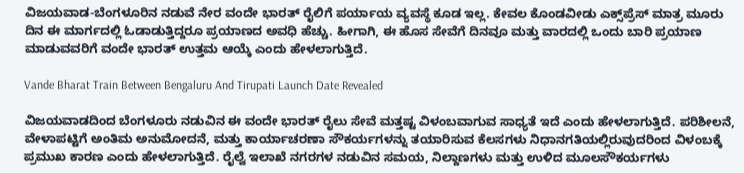ವಿಜಯವಾಡ-ಬೆಂಗಳೂರಿನ ನಡುವೆ ನೇರ ವಂದೇ ಭಾರತ್ ರೈಲಿಗೆ ಪರ್ಯಾಯ ವ್ಯವಸ್ಥೆ ಕೂಡ ಇಲ್ಲ. ಕೇವಲ ಕೊಂಡವೀಡು ಎಕ್ಸ್‌ಪ್ರೆಸ್ ಮಾತ್ರ ಮೂರು ದಿನ ಈ ಮಾರ್ಗದಲ್ಲಿ ಓಡಾಡುತ್ತಿದ್ದರೂ ಪ್ರಯಾಣದ ಅವಧಿ ಹೆಚ್ಚು. ಹೀಗಾಗಿ, ಈ ಹೊಸ ಸೇವೆಗೆ ದಿನವೂ ಮತ್ತು ವಾರದಲ್ಲಿ ಒಂದು ಬಾರಿ ಪ್ರಯಾಣ ಮಾಡುವವರಿಗೆ ವಂದೇ ಭಾರತ್‌ ಉತ್ತಮ ಆಯ್ಕೆ ಎಂದು ಹೇಳಲಾಗುತ್ತಿದೆ.

Vande Bharat Train Between Bengaluru And Tirupati Launch Date Revealed

ವಿಜಯವಾಡದಿಂದ ಬೆಂಗಳೂರು ನಡುವಿನ ಈ ವಂದೇ ಭಾರತ್ ರೈಲು ಸೇವೆ ಮತ್ತಷ್ಟ ವಿಳಂಬವಾಗುವ ಸಾಧ್ಯತೆ ಇದೆ ಎಂದು ಹೇಳಲಾಗುತ್ತಿದೆ. ಪರಿಶೀಲನೆ, ವೇಳಾಪಟ್ಟಿಗೆ ಅಂತಿಮ ಅನುಮೋದನೆ, ಮತ್ತು ಕಾರ್ಯಾಚರಣಾ ಸೌಕರ್ಯಗಳನ್ನು ತಯಾರಿಸುವ ಕೆಲಸಗಳು ನಿಧಾನಗತಿಯಲ್ಲಿರುವುದರಿಂದ ವಿಳಂಬಕ್ಕೆ ಪ್ರಮುಖ ಕಾರಣ ಎಂದು ಹೇಳಲಾಗುತ್ತಿದೆ. ರೈಲ್ವೆ ಇಲಾಖೆ ನಗರಗಳ ನಡುವಿನ ಸಮಯ, ನಿಲ್ದಾಣಗಳು ಮತ್ತು ಉಳಿದ ಮೂಲಸೌಕರ್ಯಗಳು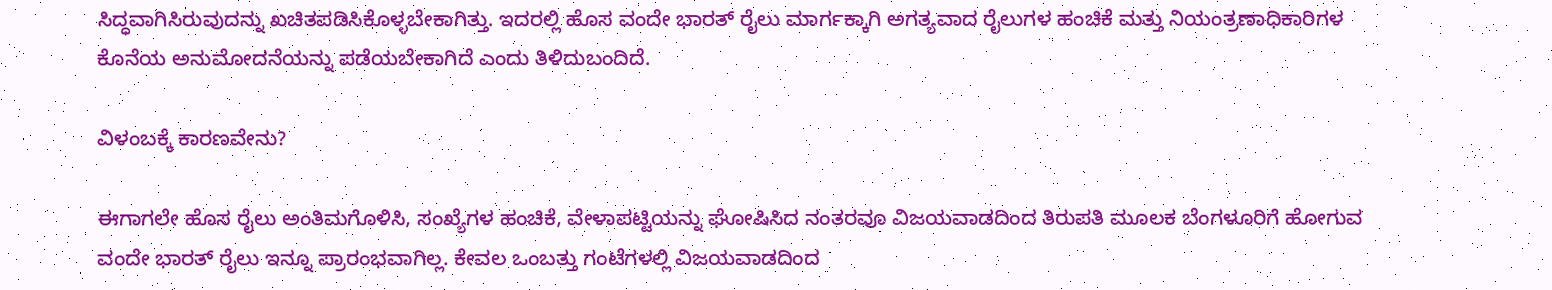ಸಿದ್ಧವಾಗಿಸಿರುವುದನ್ನು ಖಚಿತಪಡಿಸಿಕೊಳ್ಳಬೇಕಾಗಿತ್ತು. ಇದರಲ್ಲಿ ಹೊಸ ವಂದೇ ಭಾರತ್ ರೈಲು ಮಾರ್ಗಕ್ಕಾಗಿ ಅಗತ್ಯವಾದ ರೈಲುಗಳ ಹಂಚಿಕೆ ಮತ್ತು ನಿಯಂತ್ರಣಾಧಿಕಾರಿಗಳ ಕೊನೆಯ ಅನುಮೋದನೆಯನ್ನು ಪಡೆಯಬೇಕಾಗಿದೆ ಎಂದು ತಿಳಿದುಬಂದಿದೆ.

ವಿಳಂಬಕ್ಕೆ ಕಾರಣವೇನು?

ಈಗಾಗಲೇ ಹೊಸ ರೈಲು ಅಂತಿಮಗೊಳಿಸಿ, ಸಂಖ್ಯೆಗಳ ಹಂಚಿಕೆ, ವೇಳಾಪಟ್ಟಿಯನ್ನು ಘೋಷಿಸಿದ ನಂತರವೂ ವಿಜಯವಾಡದಿಂದ ತಿರುಪತಿ ಮೂಲಕ ಬೆಂಗಳೂರಿಗೆ ಹೋಗುವ ವಂದೇ ಭಾರತ್ ರೈಲು ಇನ್ನೂ ಪ್ರಾರಂಭವಾಗಿಲ್ಲ. ಕೇವಲ ಒಂಬತ್ತು ಗಂಟೆಗಳಲ್ಲಿ ವಿಜಯವಾಡದಿಂದ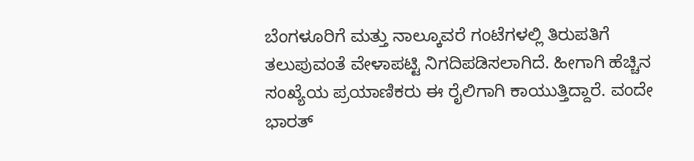ಬೆಂಗಳೂರಿಗೆ ಮತ್ತು ನಾಲ್ಕೂವರೆ ಗಂಟೆಗಳಲ್ಲಿ ತಿರುಪತಿಗೆ ತಲುಪುವಂತೆ ವೇಳಾಪಟ್ಟಿ ನಿಗದಿಪಡಿಸಲಾಗಿದೆ. ಹೀಗಾಗಿ ಹೆಚ್ಚಿನ ಸಂಖ್ಯೆಯ ಪ್ರಯಾಣಿಕರು ಈ ರೈಲಿಗಾಗಿ ಕಾಯುತ್ತಿದ್ದಾರೆ. ವಂದೇ ಭಾರತ್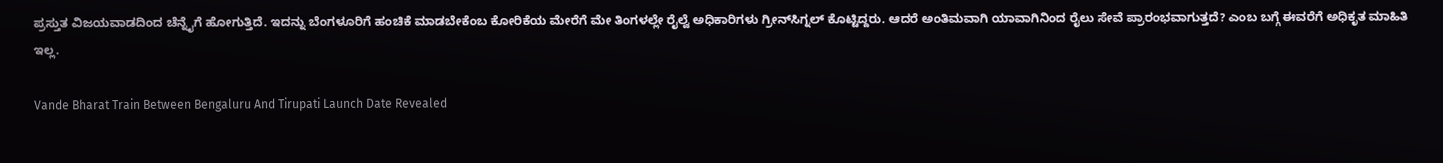ಪ್ರಸ್ತುತ ವಿಜಯವಾಡದಿಂದ ಚೆನ್ನೈಗೆ ಹೋಗುತ್ತಿದೆ. ಇದನ್ನು ಬೆಂಗಳೂರಿಗೆ ಹಂಚಿಕೆ ಮಾಡಬೇಕೆಂಬ ಕೋರಿಕೆಯ ಮೇರೆಗೆ ಮೇ ತಿಂಗಳಲ್ಲೇ ರೈಲ್ವೆ ಅಧಿಕಾರಿಗಳು ಗ್ರೀನ್‌ಸಿಗ್ನಲ್‌ ಕೊಟ್ಟಿದ್ದರು. ಆದರೆ ಅಂತಿಮವಾಗಿ ಯಾವಾಗಿನಿಂದ ರೈಲು ಸೇವೆ ಪ್ರಾರಂಭವಾಗುತ್ತದೆ? ಎಂಬ ಬಗ್ಗೆ ಈವರೆಗೆ ಅಧಿಕೃತ ಮಾಹಿತಿ ಇಲ್ಲ.

Vande Bharat Train Between Bengaluru And Tirupati Launch Date Revealed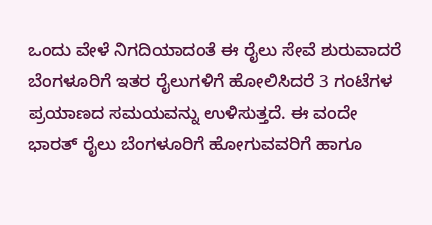ಒಂದು ವೇಳೆ ನಿಗದಿಯಾದಂತೆ ಈ ರೈಲು ಸೇವೆ ಶುರುವಾದರೆ ಬೆಂಗಳೂರಿಗೆ ಇತರ ರೈಲುಗಳಿಗೆ ಹೋಲಿಸಿದರೆ 3 ಗಂಟೆಗಳ ಪ್ರಯಾಣದ ಸಮಯವನ್ನು ಉಳಿಸುತ್ತದೆ. ಈ ವಂದೇ ಭಾರತ್ ರೈಲು ಬೆಂಗಳೂರಿಗೆ ಹೋಗುವವರಿಗೆ ಹಾಗೂ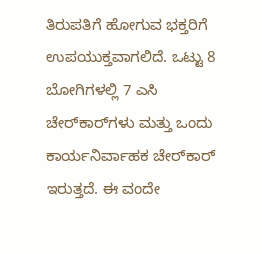ತಿರುಪತಿಗೆ ಹೋಗುವ ಭಕ್ತರಿಗೆ ಉಪಯುಕ್ತವಾಗಲಿದೆ. ಒಟ್ಟು 8 ಬೋಗಿಗಳಲ್ಲಿ 7 ಎಸಿ ಚೇರ್‌ಕಾರ್‌ಗಳು ಮತ್ತು ಒಂದು ಕಾರ್ಯನಿರ್ವಾಹಕ ಚೇರ್‌ಕಾರ್ ಇರುತ್ತದೆ. ಈ ವಂದೇ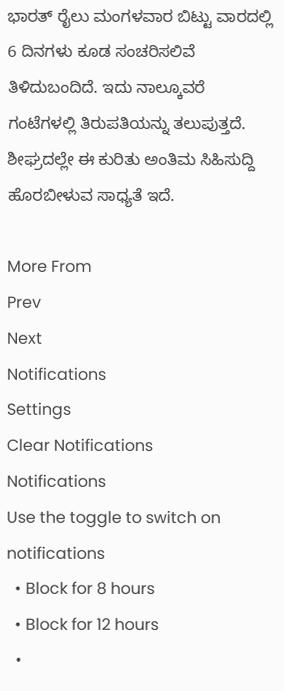ಭಾರತ್ ರೈಲು ಮಂಗಳವಾರ ಬಿಟ್ಟು ವಾರದಲ್ಲಿ 6 ದಿನಗಳು ಕೂಡ ಸಂಚರಿಸಲಿವೆ ತಿಳಿದುಬಂದಿದೆ. ಇದು ನಾಲ್ಕೂವರೆ ಗಂಟೆಗಳಲ್ಲಿ ತಿರುಪತಿಯನ್ನು ತಲುಪುತ್ತದೆ. ಶೀಘ್ರದಲ್ಲೇ ಈ ಕುರಿತು ಅಂತಿಮ ಸಿಹಿಸುದ್ದಿ ಹೊರಬೀಳುವ ಸಾಧ್ಯತೆ ಇದೆ.

More From
Prev
Next
Notifications
Settings
Clear Notifications
Notifications
Use the toggle to switch on notifications
  • Block for 8 hours
  • Block for 12 hours
  •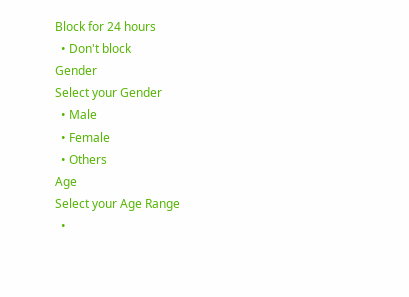Block for 24 hours
  • Don't block
Gender
Select your Gender
  • Male
  • Female
  • Others
Age
Select your Age Range
  •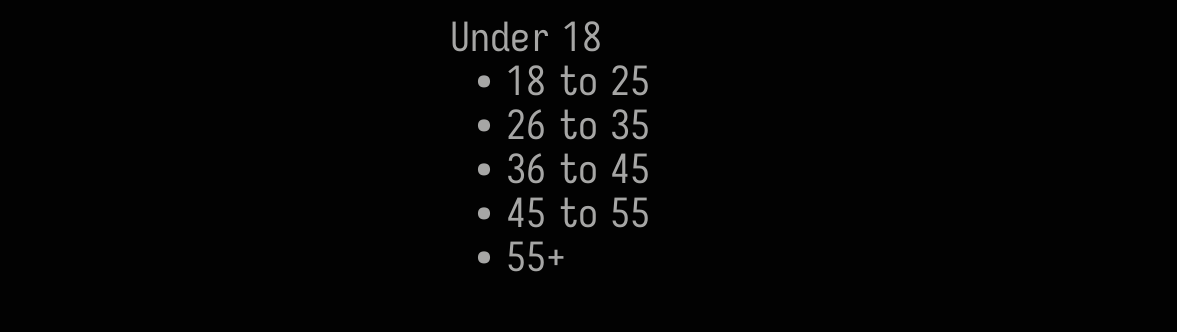Under 18
  • 18 to 25
  • 26 to 35
  • 36 to 45
  • 45 to 55
  • 55+